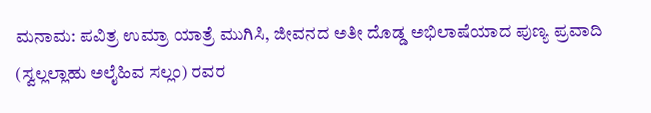ಮನಾಮ: ಪವಿತ್ರ ಉಮ್ರಾ ಯಾತ್ರೆ ಮುಗಿಸಿ, ಜೀವನದ ಅತೀ ದೊಡ್ಡ ಅಭಿಲಾಷೆಯಾದ ಪುಣ್ಯ ಪ್ರವಾದಿ (ಸ್ವಲ್ಲಲ್ಲಾಹು ಅಲೈಹಿವ ಸಲ್ಲಂ) ರವರ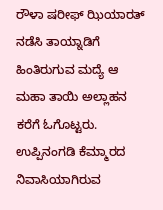ರೌಳಾ ಷರೀಫ್ ಝಿಯಾರತ್ ನಡೆಸಿ ತಾಯ್ನಾಡಿಗೆ ಹಿಂತಿರುಗುವ ಮದ್ಯೆ ಆ ಮಹಾ ತಾಯಿ ಅಲ್ಲಾಹನ ಕರೆಗೆ ಓಗೊಟ್ಟರು. ಉಪ್ಪಿನಂಗಡಿ ಕೆಮ್ಮಾರದ ನಿವಾಸಿಯಾಗಿರುವ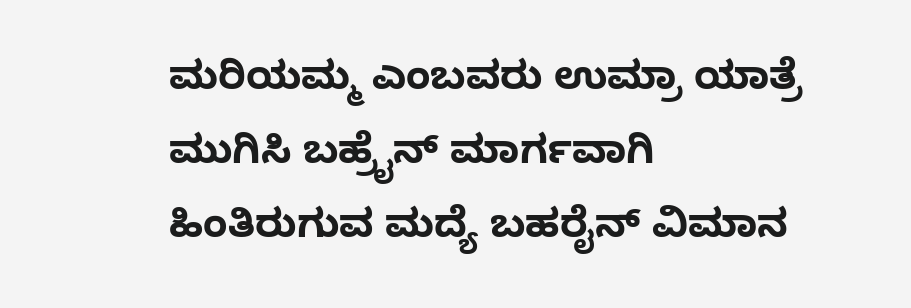ಮರಿಯಮ್ಮ ಎಂಬವರು ಉಮ್ರಾ ಯಾತ್ರೆ ಮುಗಿಸಿ ಬಹ್ರೈನ್ ಮಾರ್ಗವಾಗಿ ಹಿಂತಿರುಗುವ ಮದ್ಯೆ ಬಹರೈನ್ ವಿಮಾನ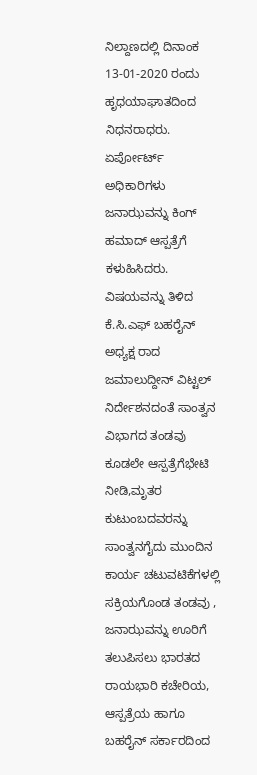ನಿಲ್ದಾಣದಲ್ಲಿ ದಿನಾಂಕ 13-01-2020 ರಂದು ಹೃಧಯಾಘಾತದಿಂದ ನಿಧನರಾಧರು.
ಏರ್ಪೋರ್ಟ್ ಅಧಿಕಾರಿಗಳು ಜನಾಝವನ್ನು ಕಿಂಗ್ ಹಮಾದ್ ಆಸ್ಪತ್ರೆಗೆ ಕಳುಹಿಸಿದರು. ವಿಷಯವನ್ನು ತಿಳಿದ ಕೆ.ಸಿ.ಎಫ್ ಬಹರೈನ್ ಅಧ್ಯಕ್ಷ ರಾದ ಜಮಾಲುದ್ದೀನ್ ವಿಟ್ಟಲ್ ನಿರ್ದೇಶನದಂತೆ ಸಾಂತ್ವನ ವಿಭಾಗದ ತಂಡವು ಕೂಡಲೇ ಆಸ್ಪತ್ರೆಗೆಭೇಟಿ ನೀಡಿ,ಮೃತರ ಕುಟುಂಬದವರನ್ನು ಸಾಂತ್ವನಗೈದು ಮುಂದಿನ ಕಾರ್ಯ ಚಟುವಟಿಕೆಗಳಲ್ಲಿ ಸಕ್ರಿಯಗೊಂಡ ತಂಡವು , ಜನಾಝವನ್ನು ಊರಿಗೆ ತಲುಪಿಸಲು ಭಾರತದ ರಾಯಭಾರಿ ಕಚೇರಿಯ, ಆಸ್ಪತ್ರೆಯ ಹಾಗೂ ಬಹರೈನ್ ಸರ್ಕಾರದಿಂದ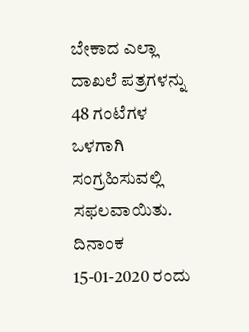ಬೇಕಾದ ಎಲ್ಲಾ ದಾಖಲೆ ಪತ್ರಗಳನ್ನು 48 ಗಂಟೆಗಳ ಒಳಗಾಗಿ ಸಂಗ್ರಹಿಸುವಲ್ಲಿ ಸಫಲವಾಯಿತು.
ದಿನಾಂಕ 15-01-2020 ರಂದು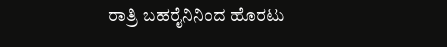ರಾತ್ರಿ ಬಹರೈನಿನಿಂದ ಹೊರಟು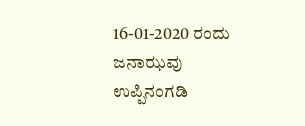16-01-2020 ರಂದು ಜನಾಝವು ಉಪ್ಪಿನಂಗಡಿ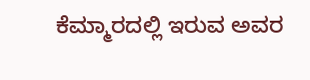ಕೆಮ್ಮಾರದಲ್ಲಿ ಇರುವ ಅವರ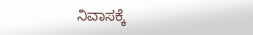ನಿವಾಸಕ್ಕೆ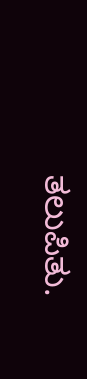ತಲುಪಿತು.